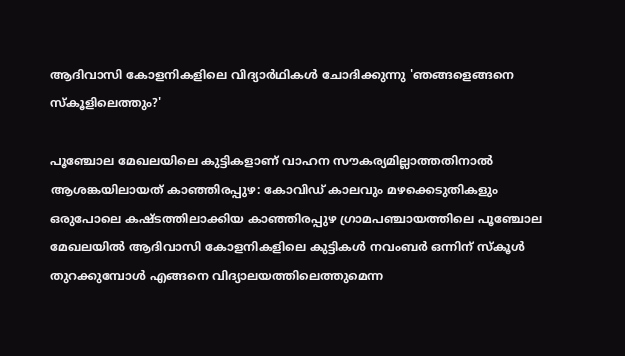ആദിവാസി കോളനികളിലെ വിദ്യാർഥികൾ ചോദിക്കുന്നു 'ഞങ്ങളെങ്ങനെ സ്കൂളിലെത്തും?'

പൂഞ്ചോല മേഖലയിലെ കുട്ടികളാണ് വാഹന സൗകര്യമില്ലാത്തതിനാൽ ആശങ്കയിലായത് കാഞ്ഞിരപ്പുഴ: കോവിഡ് കാലവും മഴക്കെടുതികളും ഒരുപോലെ കഷ്ടത്തിലാക്കിയ കാഞ്ഞിരപ്പുഴ ഗ്രാമപഞ്ചായത്തിലെ പൂഞ്ചോല മേഖലയിൽ ആദിവാസി കോളനികളിലെ കുട്ടികൾ നവംബർ ഒന്നിന് സ്കൂൾ തുറക്കുമ്പോൾ എങ്ങനെ വിദ്യാലയത്തിലെത്തുമെന്ന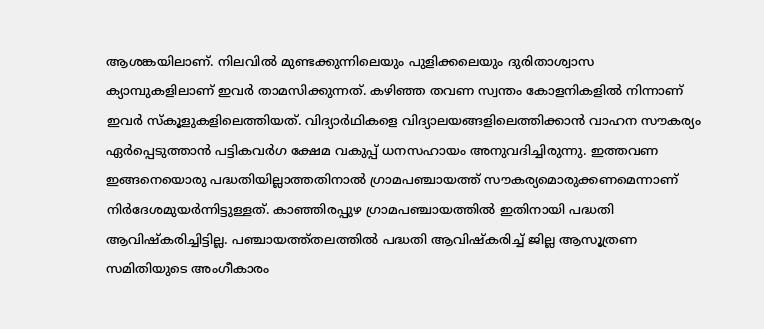ആശങ്കയിലാണ്. നിലവിൽ മുണ്ടക്കുന്നിലെയും പുളിക്കലെയും ദുരിതാശ്വാസ ക്യാമ്പുകളിലാണ് ഇവർ താമസിക്കുന്നത്. കഴിഞ്ഞ തവണ സ്വന്തം കോളനികളിൽ നിന്നാണ് ഇവർ സ്കൂളുകളിലെത്തിയത്. വിദ്യാർഥികളെ വിദ്യാലയങ്ങളിലെത്തിക്കാൻ വാഹന സൗകര്യം ഏർപ്പെടുത്താൻ പട്ടികവർഗ ക്ഷേമ വകുപ്പ് ധനസഹായം അനുവദിച്ചിരുന്നു. ഇത്തവണ ഇങ്ങനെയൊരു പദ്ധതിയില്ലാത്തതിനാൽ ഗ്രാമപഞ്ചായത്ത് സൗകര്യമൊരുക്കണമെന്നാണ് നിർദേശമുയർന്നിട്ടുള്ളത്. കാഞ്ഞിരപ്പുഴ ഗ്രാമപഞ്ചായത്തിൽ ഇതിനായി പദ്ധതി ആവിഷ്കരിച്ചിട്ടില്ല. പഞ്ചായത്ത്തലത്തിൽ പദ്ധതി ആവിഷ്കരിച്ച് ജില്ല ആസൂത്രണ സമിതിയുടെ അംഗീകാരം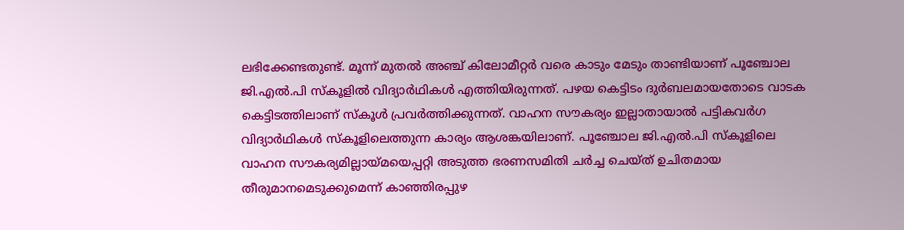ലഭിക്കേണ്ടതുണ്ട്. മൂന്ന് മുതൽ അഞ്ച് കിലോമീറ്റർ വരെ കാടും മേടും താണ്ടിയാണ് പൂഞ്ചോല ജി.എൽ.പി സ്കൂളിൽ വിദ്യാർഥികൾ എത്തിയിരുന്നത്. പഴയ കെട്ടിടം ദുർബലമായതോടെ വാടക കെട്ടിടത്തിലാണ് സ്കൂൾ പ്രവർത്തിക്കുന്നത്. വാഹന സൗകര്യം ഇല്ലാതായാൽ പട്ടികവർഗ വിദ്യാർഥികൾ സ്കൂളിലെത്തുന്ന കാര്യം ആശങ്കയിലാണ്. പൂഞ്ചോല ജി.എൽ.പി സ്കൂളിലെ വാഹന സൗകര്യമില്ലായ്മയെപ്പറ്റി അടുത്ത ഭരണസമിതി ചർച്ച ചെയ്ത് ഉചിതമായ തീരുമാനമെടുക്കുമെന്ന് കാഞ്ഞിരപ്പുഴ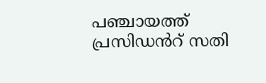പഞ്ചായത്ത് പ്രസിഡൻറ് സതി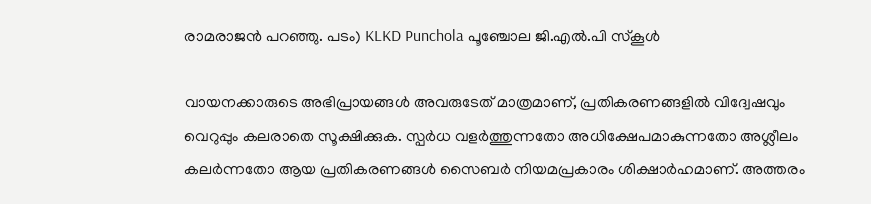രാമരാജൻ പറഞ്ഞു. പടം) KLKD Punchola പൂഞ്ചോല ജി.എൽ.പി സ്കൂൾ

വായനക്കാരുടെ അഭിപ്രായങ്ങള്‍ അവരുടേത് മാത്രമാണ്, പ്രതികരണങ്ങളിൽ വിദ്വേഷവും വെറുപ്പും കലരാതെ സൂക്ഷിക്കുക. സ്പർധ വളർത്തുന്നതോ അധിക്ഷേപമാകുന്നതോ അശ്ലീലം കലർന്നതോ ആയ പ്രതികരണങ്ങൾ സൈബർ നിയമപ്രകാരം ശിക്ഷാർഹമാണ്. അത്തരം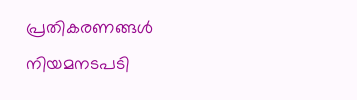പ്രതികരണങ്ങൾ നിയമനടപടി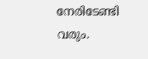നേരിടേണ്ടി വരും.